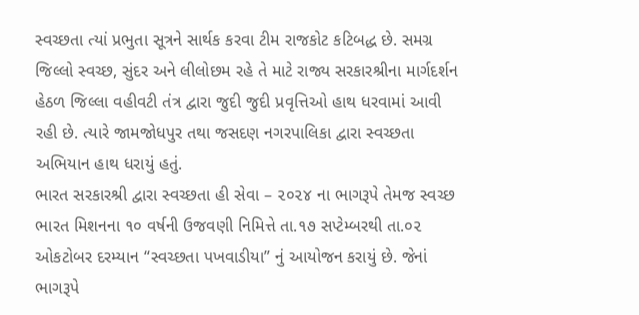સ્વચ્છતા ત્યાં પ્રભુતા સૂત્રને સાર્થક કરવા ટીમ રાજકોટ કટિબદ્ધ છે. સમગ્ર જિલ્લો સ્વચ્છ, સુંદર અને લીલોછમ રહે તે માટે રાજ્ય સરકારશ્રીના માર્ગદર્શન હેઠળ જિલ્લા વહીવટી તંત્ર દ્વારા જુદી જુદી પ્રવૃત્તિઓ હાથ ધરવામાં આવી રહી છે. ત્યારે જામજોધપુર તથા જસદણ નગરપાલિકા દ્વારા સ્વચ્છતા અભિયાન હાથ ધરાયું હતું.
ભારત સરકારશ્રી દ્વારા સ્વચ્છતા હી સેવા – ૨૦૨૪ ના ભાગરૂપે તેમજ સ્વચ્છ ભારત મિશનના ૧૦ વર્ષની ઉજવણી નિમિત્તે તા.૧૭ સપ્ટેમ્બરથી તા.૦૨ ઓકટોબર દરમ્યાન “સ્વચ્છતા પખવાડીયા” નું આયોજન કરાયું છે. જેનાં ભાગરૂપે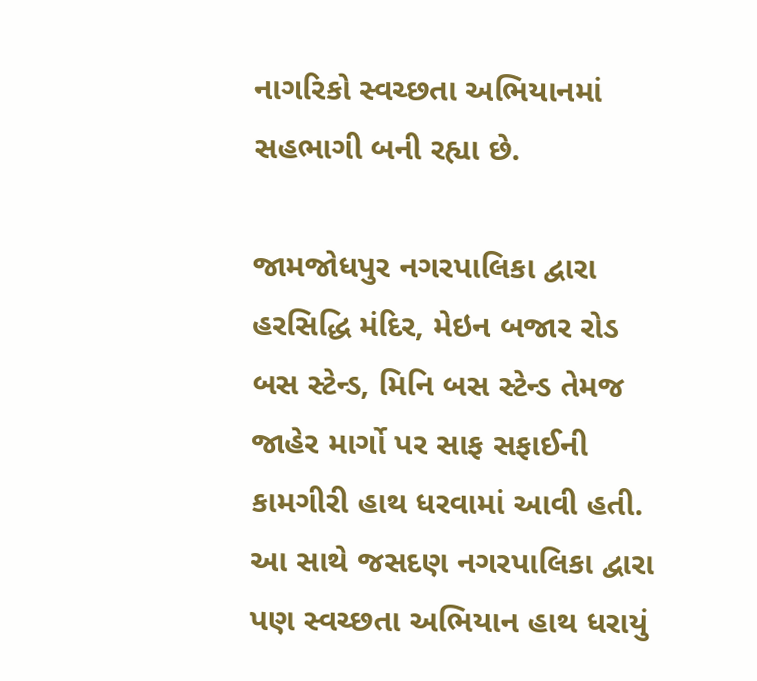નાગરિકો સ્વચ્છતા અભિયાનમાં સહભાગી બની રહ્યા છે.

જામજોધપુર નગરપાલિકા દ્વારા હરસિદ્ધિ મંદિર, મેઇન બજાર રોડ બસ સ્ટેન્ડ, મિનિ બસ સ્ટેન્ડ તેમજ જાહેર માર્ગો પર સાફ સફાઈની કામગીરી હાથ ધરવામાં આવી હતી. આ સાથે જસદણ નગરપાલિકા દ્વારા પણ સ્વચ્છતા અભિયાન હાથ ધરાયું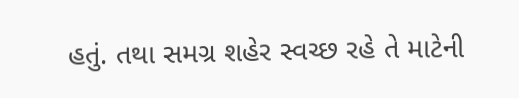હતું. તથા સમગ્ર શહેર સ્વચ્છ રહે તે માટેની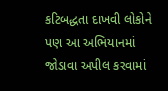કટિબદ્ધતા દાખવી લોકોને પણ આ અભિયાનમાં જોડાવા અપીલ કરવામાં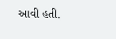આવી હતી.